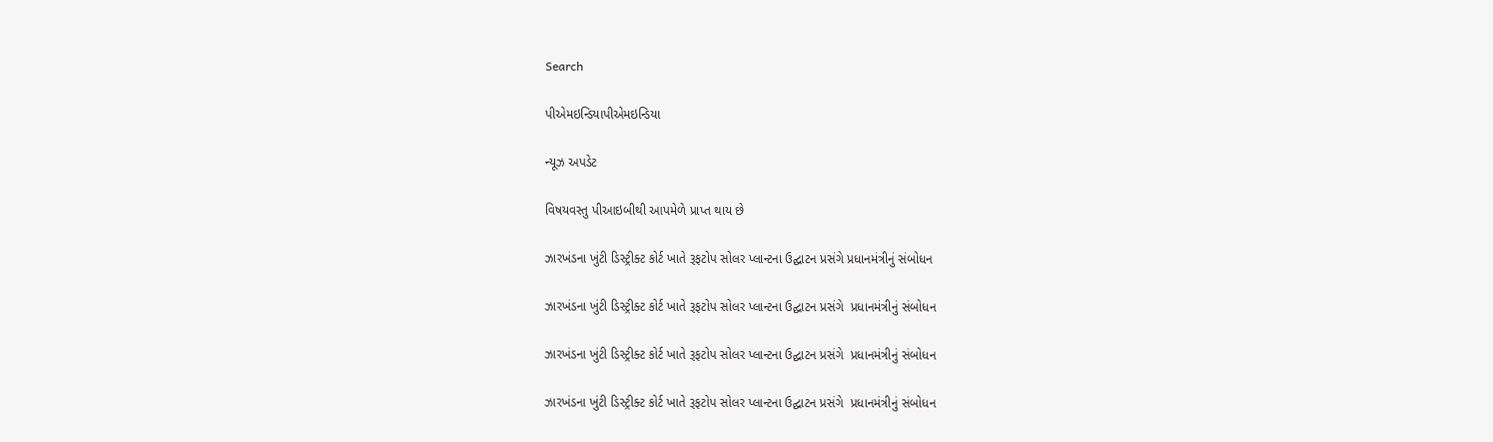Search

પીએમઇન્ડિયાપીએમઇન્ડિયા

ન્યૂઝ અપડેટ

વિષયવસ્તુ પીઆઇબીથી આપમેળે પ્રાપ્ત થાય છે

ઝારખંડના ખુંટી ડિસ્ટ્રીક્ટ કોર્ટ ખાતે રૂફટોપ સોલર પ્લાન્ટના ઉદ્ઘાટન પ્રસંગે પ્રધાનમંત્રીનું સંબોધન

ઝારખંડના ખુંટી ડિસ્ટ્રીક્ટ કોર્ટ ખાતે રૂફટોપ સોલર પ્લાન્ટના ઉદ્ઘાટન પ્રસંગે  પ્રધાનમંત્રીનું સંબોધન

ઝારખંડના ખુંટી ડિસ્ટ્રીક્ટ કોર્ટ ખાતે રૂફટોપ સોલર પ્લાન્ટના ઉદ્ઘાટન પ્રસંગે  પ્રધાનમંત્રીનું સંબોધન

ઝારખંડના ખુંટી ડિસ્ટ્રીક્ટ કોર્ટ ખાતે રૂફટોપ સોલર પ્લાન્ટના ઉદ્ઘાટન પ્રસંગે  પ્રધાનમંત્રીનું સંબોધન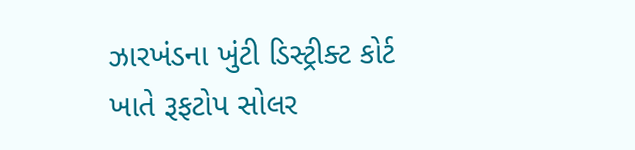ઝારખંડના ખુંટી ડિસ્ટ્રીક્ટ કોર્ટ ખાતે રૂફટોપ સોલર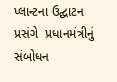પ્લાન્ટના ઉદ્ઘાટન પ્રસંગે  પ્રધાનમંત્રીનું સંબોધન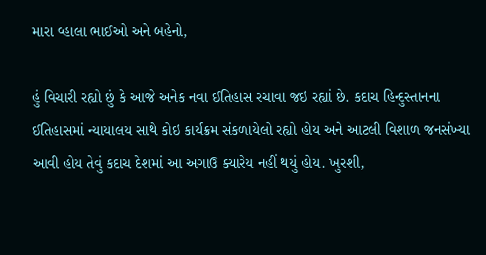મારા વ્હાલા ભાઈઓ અને બહેનો,

હું વિચારી રહ્યો છું કે આજે અનેક નવા ઈતિહાસ રચાવા જઇ રહ્યાં છે. કદાચ હિન્દુસ્તાનના ઈતિહાસમાં ન્યાયાલય સાથે કોઇ કાર્યક્રમ સંકળાયેલો રહ્યો હોય અને આટલી વિશાળ જનસંખ્યા આવી હોય તેવું કદાચ દેશમાં આ અગાઉ ક્યારેય નહીં થયું હોય. ખુરશી,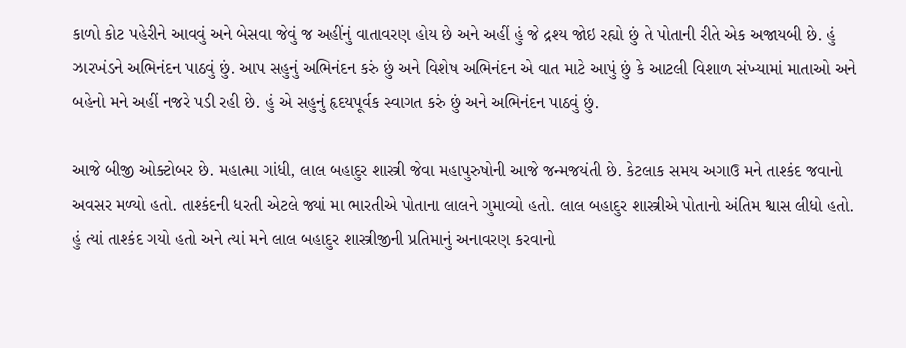કાળો કોટ પહેરીને આવવું અને બેસવા જેવું જ અહીંનું વાતાવરણ હોય છે અને અહીં હું જે દ્રશ્ય જોઇ રહ્યો છું તે પોતાની રીતે એક અજાયબી છે. હું ઝારખંડને અભિનંદન પાઠવું છું. આપ સહુનું અભિનંદન કરું છું અને વિશેષ અભિનંદન એ વાત માટે આપું છું કે આટલી વિશાળ સંખ્યામાં માતાઓ અને બહેનો મને અહીં નજરે પડી રહી છે. હું એ સહુનું હૃદયપૂર્વક સ્વાગત કરું છું અને અભિનંદન પાઠવું છું.

આજે બીજી ઓક્ટોબર છે. મહાત્મા ગાંધી, લાલ બહાદુર શાસ્ત્રી જેવા મહાપુરુષોની આજે જન્મજયંતી છે. કેટલાક સમય અગાઉ મને તાશ્કંદ જવાનો અવસર મળ્યો હતો. તાશ્કંદની ધરતી એટલે જ્યાં મા ભારતીએ પોતાના લાલને ગુમાવ્યો હતો. લાલ બહાદુર શાસ્ત્રીએ પોતાનો અંતિમ શ્વાસ લીધો હતો. હું ત્યાં તાશ્કંદ ગયો હતો અને ત્યાં મને લાલ બહાદુર શાસ્ત્રીજીની પ્રતિમાનું અનાવરણ કરવાનો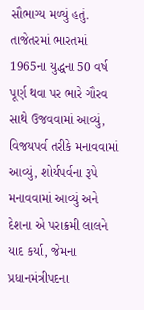સૌભાગ્ય મળ્યું હતું. તાજેતરમાં ભારતમાં 1965ના યુદ્ધના 50 વર્ષ પૂર્ણ થવા પર ભારે ગૌરવ સાથે ઉજવવામાં આવ્યું, વિજયપર્વ તરીકે મનાવવામાં આવ્યું, શોર્યપર્વના રૂપે મનાવવામાં આવ્યું અને દેશના એ પરાક્રમી લાલને યાદ કર્યા, જેમના પ્રધાનમંત્રીપદના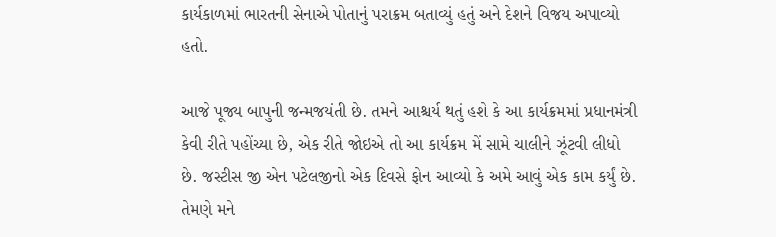કાર્યકાળમાં ભારતની સેનાએ પોતાનું પરાક્રમ બતાવ્યું હતું અને દેશને વિજય અપાવ્યો હતો.

આજે પૂજ્ય બાપુની જન્મજયંતી છે. તમને આશ્ચર્ય થતું હશે કે આ કાર્યક્રમમાં પ્રધાનમંત્રી કેવી રીતે પહોંચ્યા છે, એક રીતે જોઇએ તો આ કાર્યક્રમ મેં સામે ચાલીને ઝૂંટવી લીધો છે. જસ્ટીસ જી એન પટેલજીનો એક દિવસે ફોન આવ્યો કે અમે આવું એક કામ કર્યું છે. તેમણે મને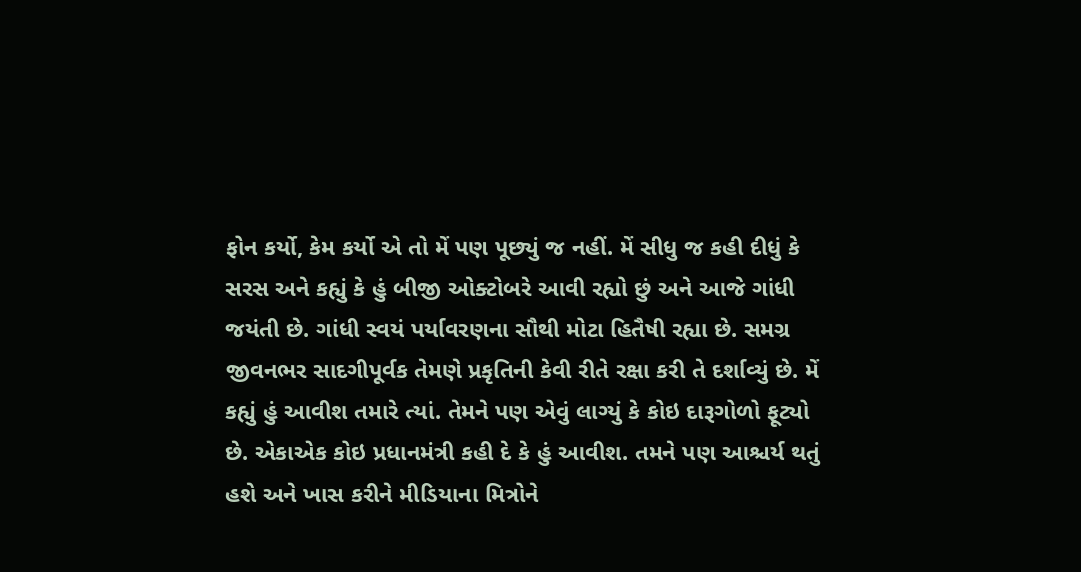ફોન કર્યો, કેમ કર્યો એ તો મેં પણ પૂછ્યું જ નહીં. મેં સીધુ જ કહી દીધું કે સરસ અને કહ્યું કે હું બીજી ઓક્ટોબરે આવી રહ્યો છું અને આજે ગાંધી જયંતી છે. ગાંધી સ્વયં પર્યાવરણના સૌથી મોટા હિતૈષી રહ્યા છે. સમગ્ર જીવનભર સાદગીપૂર્વક તેમણે પ્રકૃતિની કેવી રીતે રક્ષા કરી તે દર્શાવ્યું છે. મેં કહ્યું હું આવીશ તમારે ત્યાં. તેમને પણ એવું લાગ્યું કે કોઇ દારૂગોળો ફૂટ્યો છે. એકાએક કોઇ પ્રધાનમંત્રી કહી દે કે હું આવીશ. તમને પણ આશ્ચર્ય થતું હશે અને ખાસ કરીને મીડિયાના મિત્રોને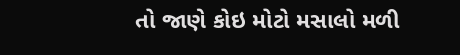તો જાણે કોઇ મોટો મસાલો મળી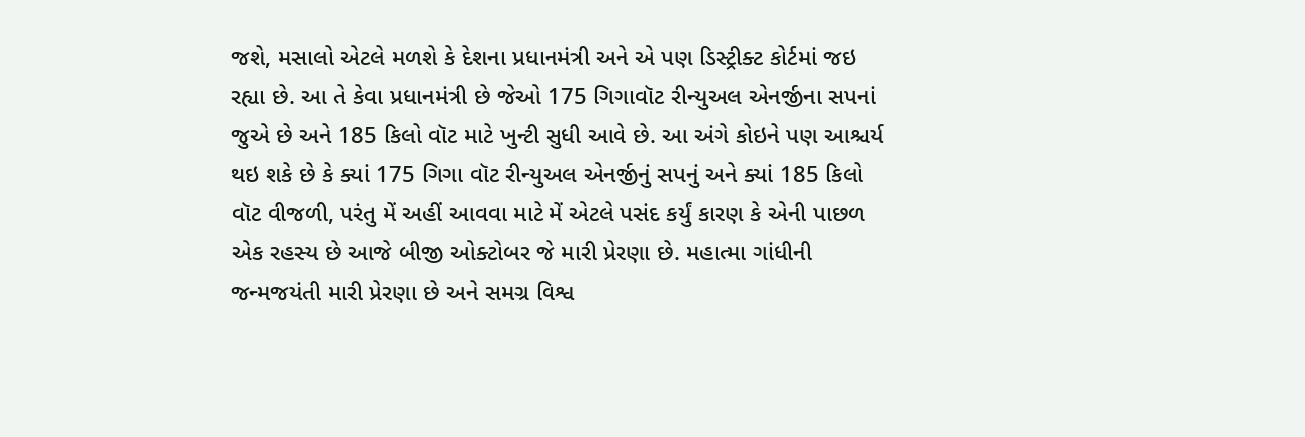જશે, મસાલો એટલે મળશે કે દેશના પ્રધાનમંત્રી અને એ પણ ડિસ્ટ્રીક્ટ કોર્ટમાં જઇ રહ્યા છે. આ તે કેવા પ્રધાનમંત્રી છે જેઓ 175 ગિગાવૉટ રીન્યુઅલ એનર્જીના સપનાં જુએ છે અને 185 કિલો વૉટ માટે ખુન્ટી સુધી આવે છે. આ અંગે કોઇને પણ આશ્ચર્ય થઇ શકે છે કે ક્યાં 175 ગિગા વૉટ રીન્યુઅલ એનર્જીનું સપનું અને ક્યાં 185 કિલો વૉટ વીજળી, પરંતુ મેં અહીં આવવા માટે મેં એટલે પસંદ કર્યું કારણ કે એની પાછળ એક રહસ્ય છે આજે બીજી ઓક્ટોબર જે મારી પ્રેરણા છે. મહાત્મા ગાંધીની જન્મજયંતી મારી પ્રેરણા છે અને સમગ્ર વિશ્વ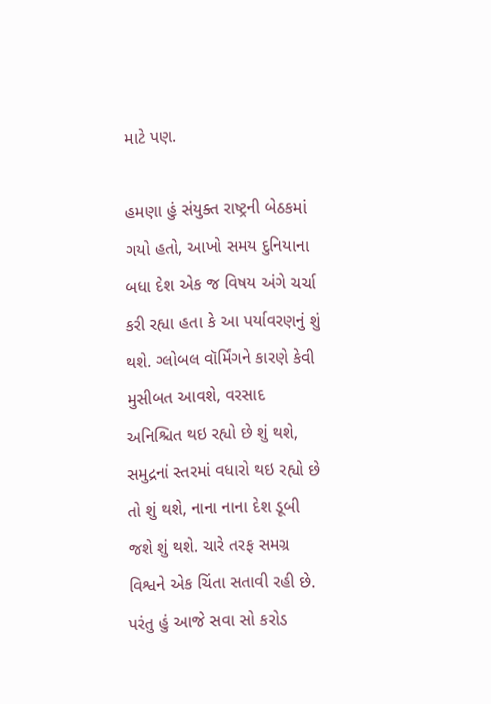માટે પણ.

હમણા હું સંયુક્ત રાષ્ટ્રની બેઠકમાં ગયો હતો, આખો સમય દુનિયાના બધા દેશ એક જ વિષય અંગે ચર્ચા કરી રહ્યા હતા કે આ પર્યાવરણનું શું થશે. ગ્લોબલ વૉર્મિંગને કારણે કેવી મુસીબત આવશે, વરસાદ અનિશ્ચિત થઇ રહ્યો છે શું થશે, સમુદ્રનાં સ્તરમાં વધારો થઇ રહ્યો છે તો શું થશે, નાના નાના દેશ ડૂબી જશે શું થશે. ચારે તરફ સમગ્ર વિશ્વને એક ચિંતા સતાવી રહી છે. પરંતુ હું આજે સવા સો કરોડ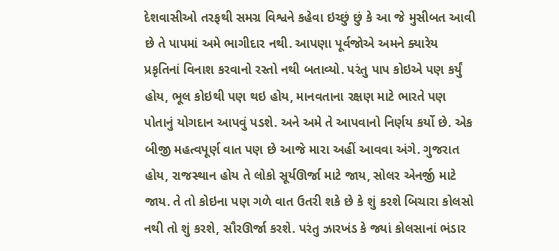દેશવાસીઓ તરફથી સમગ્ર વિશ્વને કહેવા ઇચ્છું છું કે આ જે મુસીબત આવી છે તે પાપમાં અમે ભાગીદાર નથી. આપણા પૂર્વજોએ અમને ક્યારેય પ્રકૃતિનાં વિનાશ કરવાનો રસ્તો નથી બતાવ્યો. પરંતુ પાપ કોઇએ પણ કર્યું હોય, ભૂલ કોઇથી પણ થઇ હોય, માનવતાના રક્ષણ માટે ભારતે પણ પોતાનું યોગદાન આપવું પડશે. અને અમે તે આપવાનો નિર્ણય કર્યો છે. એક બીજી મહત્વપૂર્ણ વાત પણ છે આજે મારા અહીં આવવા અંગે. ગુજરાત હોય, રાજસ્થાન હોય તે લોકો સૂર્યઊર્જા માટે જાય, સોલર એનર્જી માટે જાય. તે તો કોઇના પણ ગળે વાત ઉતરી શકે છે કે શું કરશે બિચારા કોલસો નથી તો શું કરશે, સૌરઊર્જા કરશે. પરંતુ ઝારખંડ કે જ્યાં કોલસાનાં ભંડાર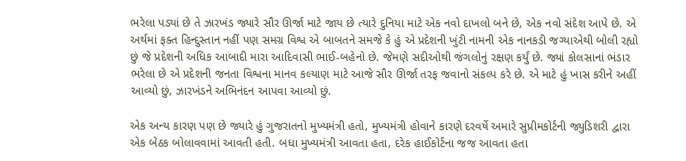ભરેલા પડ્યાં છે તે ઝારખંડ જ્યારે સૌર ઊર્જા માટે જાય છે ત્યારે દુનિયા માટે એક નવો દાખલો બને છે, એક નવો સંદેશ આપે છે. એ અર્થમાં ફક્ત હિન્દુસ્તાન નહીં પણ સમગ્ર વિશ્વ એ બાબતને સમજે કે હું એ પ્રદેશની ખુંટી નામની એક નાનકડી જગ્યાએથી બોલી રહ્યો છું જે પ્રદેશની અધિક આબાદી મારા આદિવાસી ભાઈ-બહેનો છે. જેમણે સદીઓથી જંગલોનું રક્ષણ કર્યું છે. જ્યાં કોલસાનાં ભંડાર ભરેલા છે એ પ્રદેશની જનતા વિશ્વના માનવ કલ્યાણ માટે આજે સૌર ઊર્જા તરફ જવાનો સંકલ્પ કરે છે. એ માટે હું ખાસ કરીને અહીં આવ્યો છું, ઝારખંડને અભિનંદન આપવા આવ્યો છું.

એક અન્ય કારણ પણ છે જ્યારે હું ગુજરાતનો મુખ્યમંત્રી હતો, મુખ્યમંત્રી હોવાને કારણે દરવર્ષે અમારે સુપ્રીમકોર્ટની જ્યુડિશરી દ્વારા એક બેઠક બોલાવવામાં આવતી હતી. બધા મુખ્યમંત્રી આવતા હતા, દરેક હાઈકોર્ટના જજ આવતા હતા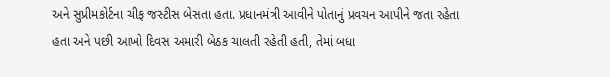અને સુપ્રીમકોર્ટના ચીફ જસ્ટીસ બેસતા હતા. પ્રધાનમંત્રી આવીને પોતાનું પ્રવચન આપીને જતા રહેતા હતા અને પછી આખો દિવસ અમારી બેઠક ચાલતી રહેતી હતી, તેમાં બધા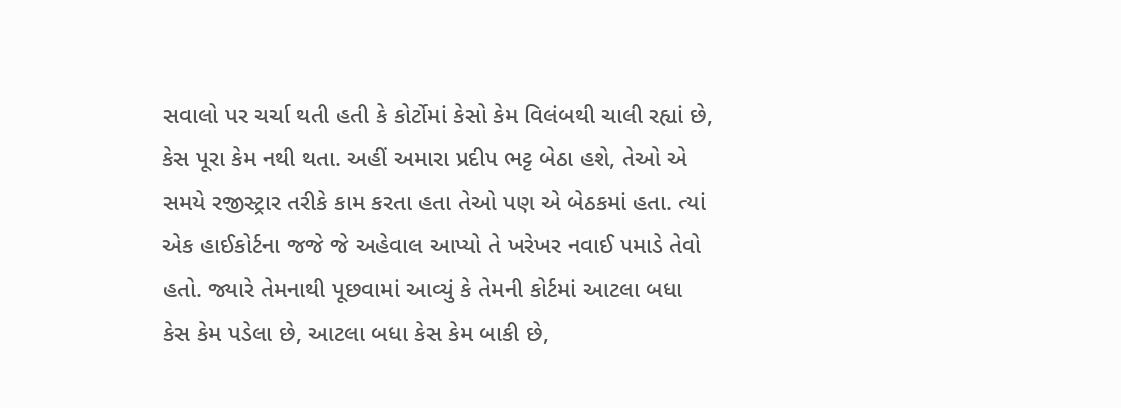સવાલો પર ચર્ચા થતી હતી કે કોર્ટોમાં કેસો કેમ વિલંબથી ચાલી રહ્યાં છે, કેસ પૂરા કેમ નથી થતા. અહીં અમારા પ્રદીપ ભટ્ટ બેઠા હશે, તેઓ એ સમયે રજીસ્ટ્રાર તરીકે કામ કરતા હતા તેઓ પણ એ બેઠકમાં હતા. ત્યાં એક હાઈકોર્ટના જજે જે અહેવાલ આપ્યો તે ખરેખર નવાઈ પમાડે તેવો હતો. જ્યારે તેમનાથી પૂછવામાં આવ્યું કે તેમની કોર્ટમાં આટલા બધા કેસ કેમ પડેલા છે, આટલા બધા કેસ કેમ બાકી છે,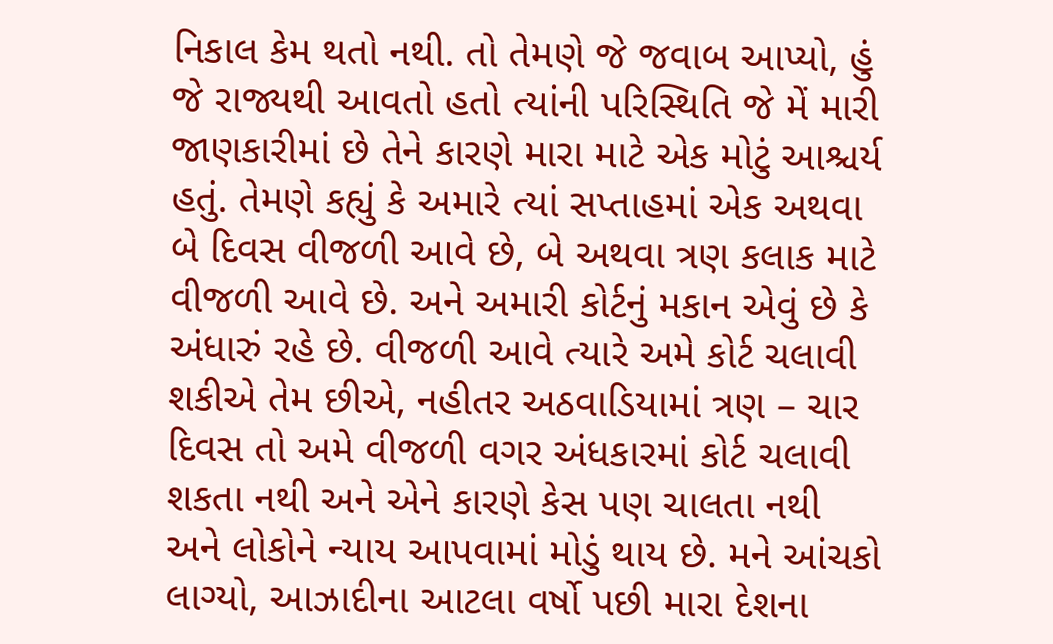નિકાલ કેમ થતો નથી. તો તેમણે જે જવાબ આપ્યો, હું જે રાજ્યથી આવતો હતો ત્યાંની પરિસ્થિતિ જે મેં મારી જાણકારીમાં છે તેને કારણે મારા માટે એક મોટું આશ્ચર્ય હતું. તેમણે કહ્યું કે અમારે ત્યાં સપ્તાહમાં એક અથવા બે દિવસ વીજળી આવે છે, બે અથવા ત્રણ કલાક માટે વીજળી આવે છે. અને અમારી કોર્ટનું મકાન એવું છે કે અંધારું રહે છે. વીજળી આવે ત્યારે અમે કોર્ટ ચલાવી શકીએ તેમ છીએ, નહીતર અઠવાડિયામાં ત્રણ – ચાર દિવસ તો અમે વીજળી વગર અંધકારમાં કોર્ટ ચલાવી શકતા નથી અને એને કારણે કેસ પણ ચાલતા નથી અને લોકોને ન્યાય આપવામાં મોડું થાય છે. મને આંચકો લાગ્યો, આઝાદીના આટલા વર્ષો પછી મારા દેશના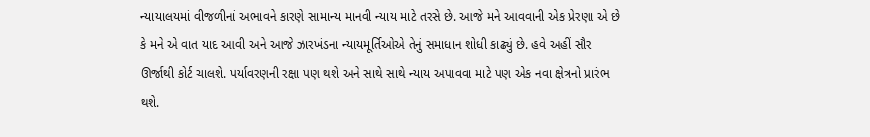ન્યાયાલયમાં વીજળીનાં અભાવને કારણે સામાન્ય માનવી ન્યાય માટે તરસે છે. આજે મને આવવાની એક પ્રેરણા એ છે કે મને એ વાત યાદ આવી અને આજે ઝારખંડના ન્યાયમૂર્તિઓએ તેનું સમાધાન શોધી કાઢ્યું છે. હવે અહીં સૌર ઊર્જાથી કોર્ટ ચાલશે. પર્યાવરણની રક્ષા પણ થશે અને સાથે સાથે ન્યાય અપાવવા માટે પણ એક નવા ક્ષેત્રનો પ્રારંભ થશે.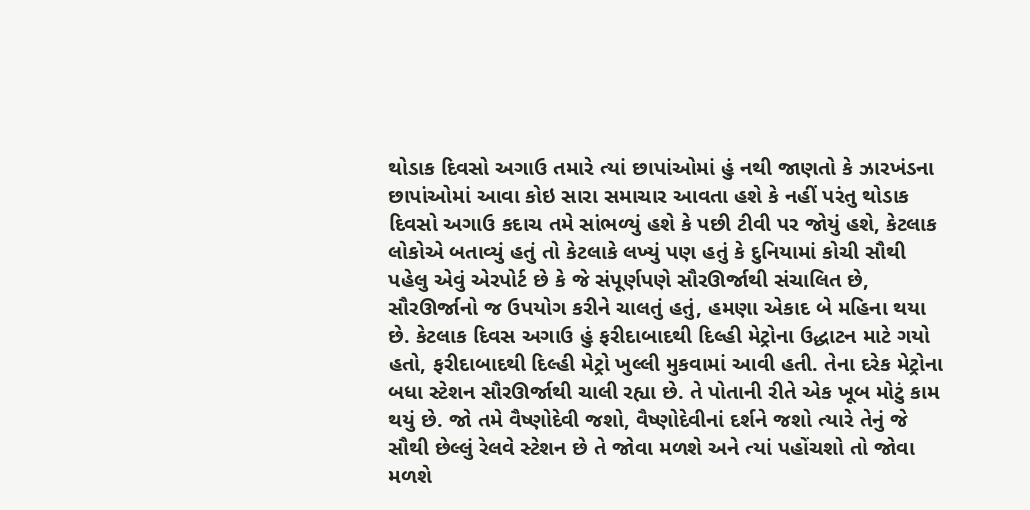થોડાક દિવસો અગાઉ તમારે ત્યાં છાપાંઓમાં હું નથી જાણતો કે ઝારખંડના છાપાંઓમાં આવા કોઇ સારા સમાચાર આવતા હશે કે નહીં પરંતુ થોડાક દિવસો અગાઉ કદાચ તમે સાંભળ્યું હશે કે પછી ટીવી પર જોયું હશે, કેટલાક લોકોએ બતાવ્યું હતું તો કેટલાકે લખ્યું પણ હતું કે દુનિયામાં કોચી સૌથી પહેલુ એવું એરપોર્ટ છે કે જે સંપૂર્ણપણે સૌરઊર્જાથી સંચાલિત છે, સૌરઊર્જાનો જ ઉપયોગ કરીને ચાલતું હતું, હમણા એકાદ બે મહિના થયા છે. કેટલાક દિવસ અગાઉ હું ફરીદાબાદથી દિલ્હી મેટ્રોના ઉદ્ધાટન માટે ગયો હતો, ફરીદાબાદથી દિલ્હી મેટ્રો ખુલ્લી મુકવામાં આવી હતી. તેના દરેક મેટ્રોના બધા સ્ટેશન સૌરઊર્જાથી ચાલી રહ્યા છે. તે પોતાની રીતે એક ખૂબ મોટું કામ થયું છે. જો તમે વૈષ્ણોદેવી જશો, વૈષ્ણોદેવીનાં દર્શને જશો ત્યારે તેનું જે સૌથી છેલ્લું રેલવે સ્ટેશન છે તે જોવા મળશે અને ત્યાં પહોંચશો તો જોવા મળશે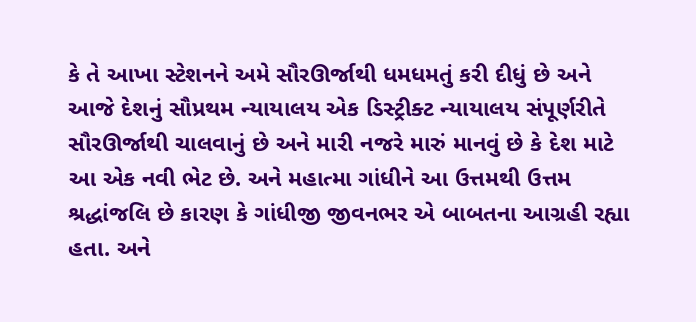કે તે આખા સ્ટેશનને અમે સૌરઊર્જાથી ધમધમતું કરી દીધું છે અને આજે દેશનું સૌપ્રથમ ન્યાયાલય એક ડિસ્ટ્રીક્ટ ન્યાયાલય સંપૂર્ણરીતે સૌરઊર્જાથી ચાલવાનું છે અને મારી નજરે મારું માનવું છે કે દેશ માટે આ એક નવી ભેટ છે. અને મહાત્મા ગાંધીને આ ઉત્તમથી ઉત્તમ શ્રદ્ધાંજલિ છે કારણ કે ગાંધીજી જીવનભર એ બાબતના આગ્રહી રહ્યા હતા. અને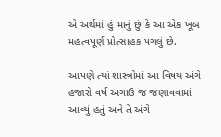એ અર્થમાં હું માનું છું કે આ એક ખૂબ મહત્વપૂર્ણ પ્રોત્સાહક પગલું છે.

આપણે ત્યાં શાસ્ત્રોમાં આ વિષય અંગે હજારો વર્ષ અગાઉ જ જણાવવામાં આવ્યું હતું અને તે અંગે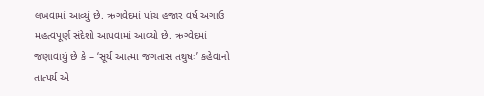લખવામાં આવ્યું છે. ઋગવેદમાં પાંચ હજાર વર્ષ અગાઉ મહત્વપૂર્ણ સંદેશો આપવામાં આવ્યો છે. ઋગ્વેદમાં જણાવાયું છે કે – ‘સૂર્ય આત્મા જગતાસ તથુષઃ’ કહેવાનો તાત્પર્ય એ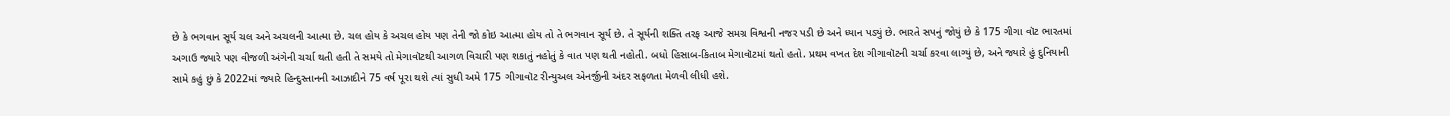છે કે ભગવાન સૂર્ય ચલ અને અચલની આત્મા છે. ચલ હોય કે અચલ હોય પણ તેની જો કોઇ આત્મા હોય તો તે ભગવાન સૂર્ય છે. તે સૂર્યની શક્તિ તરફ આજે સમગ્ર વિશ્વની નજર પડી છે અને ધ્યાન પડ્યું છે. ભારતે સપનું જોયું છે કે 175 ગીગા વૉટ ભારતમાં અગાઉ જ્યારે પણ વીજળી અંગેની ચર્ચા થતી હતી તે સમયે તો મેગાવૉટથી આગળ વિચારી પણ શકાતું નહોતું કે વાત પણ થતી નહોતી. બધો હિસાબ-કિતાબ મેગાવૉટમાં થતો હતો. પ્રથમ વખત દેશ ગીગાવૉટની ચર્ચા કરવા લાગ્યું છે, અને જ્યારે હું દુનિયાની સામે કહું છું કે 2022માં જ્યારે હિન્દુસ્તાનની આઝાદીને 75 વર્ષ પૂરા થશે ત્યાં સુધી અમે 175 ગીગાવૉટ રીન્યુઅલ એનર્જીની અંદર સફળતા મેળવી લીધી હશે.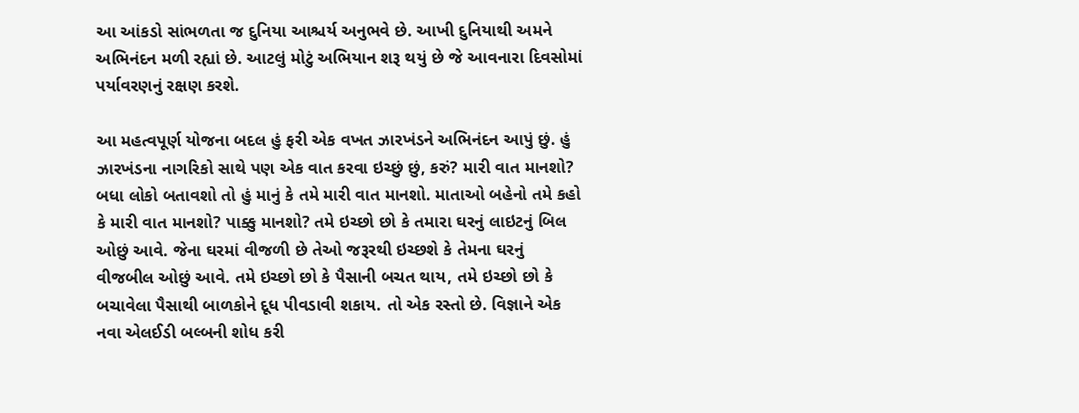આ આંકડો સાંભળતા જ દુનિયા આશ્ચર્ય અનુભવે છે. આખી દુનિયાથી અમને અભિનંદન મળી રહ્યાં છે. આટલું મોટું અભિયાન શરૂ થયું છે જે આવનારા દિવસોમાં પર્યાવરણનું રક્ષણ કરશે.

આ મહત્વપૂર્ણ યોજના બદલ હું ફરી એક વખત ઝારખંડને અભિનંદન આપું છું. હું ઝારખંડના નાગરિકો સાથે પણ એક વાત કરવા ઇચ્છું છું, કરું? મારી વાત માનશો? બધા લોકો બતાવશો તો હું માનું કે તમે મારી વાત માનશો. માતાઓ બહેનો તમે કહો કે મારી વાત માનશો? પાક્કુ માનશો? તમે ઇચ્છો છો કે તમારા ઘરનું લાઇટનું બિલ ઓછું આવે. જેના ઘરમાં વીજળી છે તેઓ જરૂરથી ઇચ્છશે કે તેમના ઘરનું વીજબીલ ઓછું આવે. તમે ઇચ્છો છો કે પૈસાની બચત થાય, તમે ઇચ્છો છો કે બચાવેલા પૈસાથી બાળકોને દૂધ પીવડાવી શકાય. તો એક રસ્તો છે. વિજ્ઞાને એક નવા એલઈડી બલ્બની શોધ કરી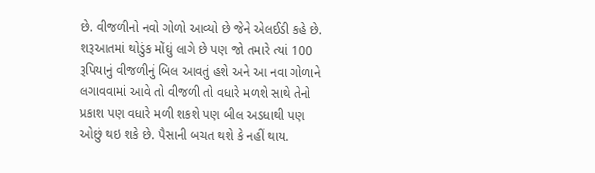છે. વીજળીનો નવો ગોળો આવ્યો છે જેને એલઈડી કહે છે. શરૂઆતમાં થોડુંક મોંઘું લાગે છે પણ જો તમારે ત્યાં 100 રૂપિયાનું વીજળીનું બિલ આવતું હશે અને આ નવા ગોળાને લગાવવામાં આવે તો વીજળી તો વધારે મળશે સાથે તેનો પ્રકાશ પણ વધારે મળી શકશે પણ બીલ અડધાથી પણ ઓછું થઇ શકે છે. પૈસાની બચત થશે કે નહીં થાય.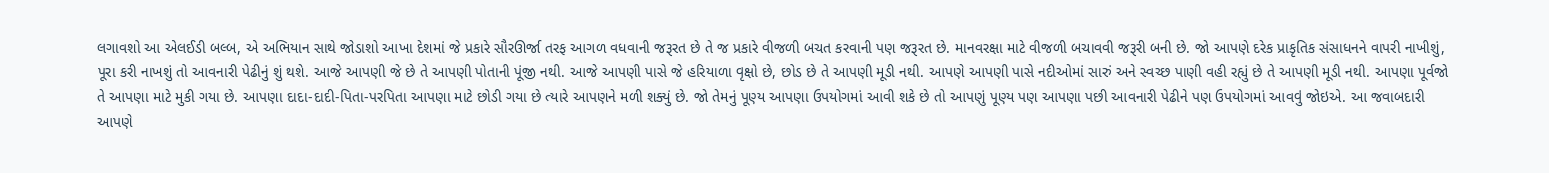લગાવશો આ એલઈડી બલ્બ, એ અભિયાન સાથે જોડાશો આખા દેશમાં જે પ્રકારે સૌરઊર્જા તરફ આગળ વધવાની જરૂરત છે તે જ પ્રકારે વીજળી બચત કરવાની પણ જરૂરત છે. માનવરક્ષા માટે વીજળી બચાવવી જરૂરી બની છે. જો આપણે દરેક પ્રાકૃતિક સંસાધનને વાપરી નાખીશું, પૂરા કરી નાખશું તો આવનારી પેઢીનું શું થશે. આજે આપણી જે છે તે આપણી પોતાની પૂંજી નથી. આજે આપણી પાસે જે હરિયાળા વૃક્ષો છે, છોડ છે તે આપણી મૂડી નથી. આપણે આપણી પાસે નદીઓમાં સારું અને સ્વચ્છ પાણી વહી રહ્યું છે તે આપણી મૂડી નથી. આપણા પૂર્વજો તે આપણા માટે મુકી ગયા છે. આપણા દાદા-દાદી-પિતા-પરપિતા આપણા માટે છોડી ગયા છે ત્યારે આપણને મળી શક્યું છે. જો તેમનું પૂણ્ય આપણા ઉપયોગમાં આવી શકે છે તો આપણું પૂણ્ય પણ આપણા પછી આવનારી પેઢીને પણ ઉપયોગમાં આવવું જોઇએ. આ જવાબદારી આપણે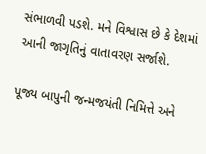સંભાળવી પડશે. મને વિશ્વાસ છે કે દેશમાં આની જાગૃતિનું વાતાવરણ સર્જાશે.

પૂજ્ય બાપુની જન્મજયંતી નિમિત્તે અને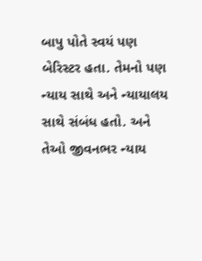બાપુ પોતે સ્વયં પણ બેરિસ્ટર હતા. તેમનો પણ ન્યાય સાથે અને ન્યાયાલય સાથે સંબંધ હતો. અને તેઓ જીવનભર ન્યાય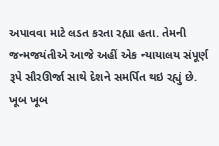અપાવવા માટે લડત કરતા રહ્યા હતા. તેમની જન્મજયંતીએ આજે અહીં એક ન્યાયાલય સંપૂર્ણ રૂપે સૌરઊર્જા સાથે દેશને સમર્પિત થઇ રહ્યું છે. ખૂબ ખૂબ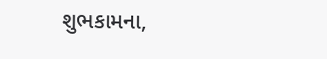શુભકામના,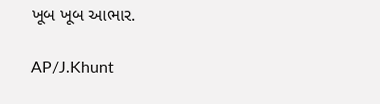ખૂબ ખૂબ આભાર.

AP/J.Khunt